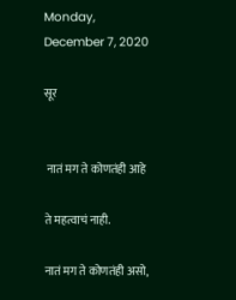Monday, December 7, 2020

सूर


 नातं मग ते कोणतंही आहे

ते महत्वाचं नाही.

नातं मग ते कोणतंही असो,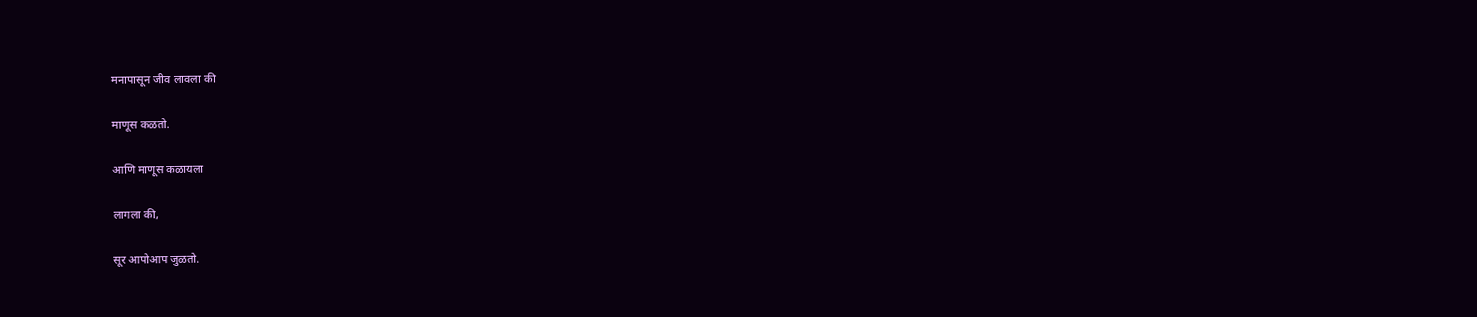मनापासून जीव लावला की

माणूस कळतो.

आणि माणूस कळायला

लागला की,

सूर आपोआप जुळतो.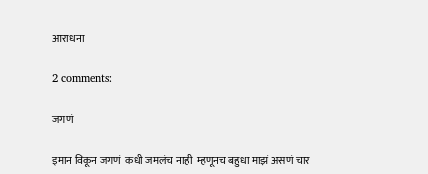आराधना

2 comments:

जगणं

इमान विकून जगणं  कधी जमलंच नाही  म्हणूनच बहुधा माझं असणं चार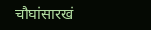चौघांसारखं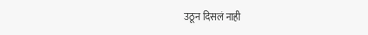उठून दिसलं नाही